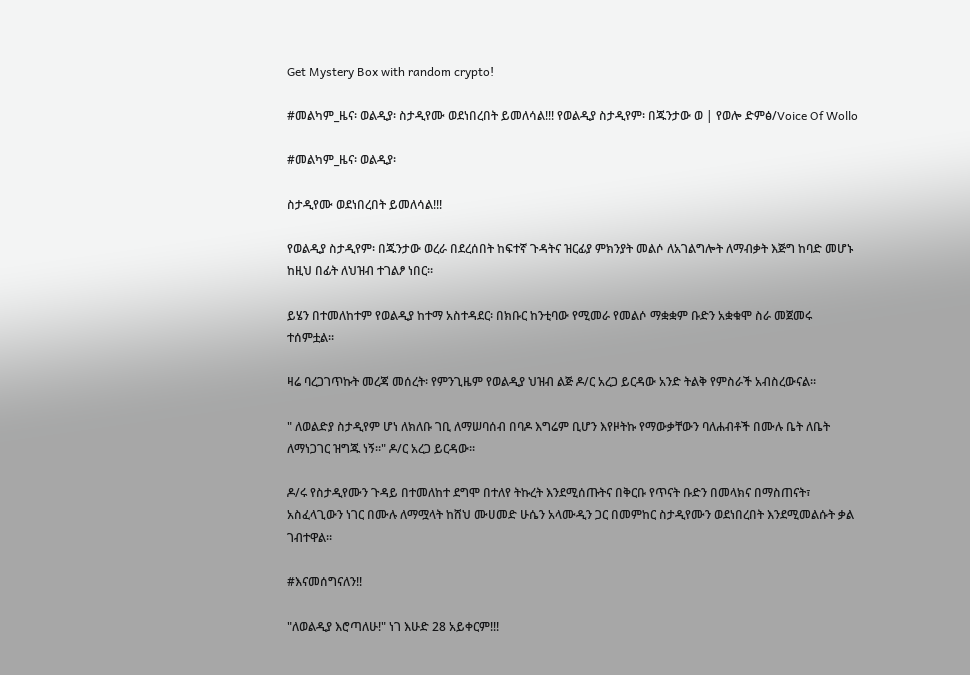Get Mystery Box with random crypto!

#መልካም_ዜና፡ ወልዲያ፡ ስታዲየሙ ወደነበረበት ይመለሳል!!! የወልዲያ ስታዲየም፡ በጁንታው ወ | የወሎ ድምፅ/Voice Of Wollo

#መልካም_ዜና፡ ወልዲያ፡

ስታዲየሙ ወደነበረበት ይመለሳል!!!

የወልዲያ ስታዲየም፡ በጁንታው ወረራ በደረሰበት ከፍተኛ ጉዳትና ዝርፊያ ምክንያት መልሶ ለአገልግሎት ለማብቃት እጅግ ከባድ መሆኑ ከዚህ በፊት ለህዝብ ተገልፆ ነበር።

ይሄን በተመለከተም የወልዲያ ከተማ አስተዳደር፡ በክቡር ከንቲባው የሚመራ የመልሶ ማቋቋም ቡድን አቋቁሞ ስራ መጀመሩ ተሰምቷል።

ዛሬ ባረጋገጥኩት መረጃ መሰረት፡ የምንጊዜም የወልዲያ ህዝብ ልጅ ዶ/ር አረጋ ይርዳው አንድ ትልቅ የምስራች አብስረውናል።

" ለወልድያ ስታዲየም ሆነ ለክለቡ ገቢ ለማሠባሰብ በባዶ እግሬም ቢሆን እየዞትኩ የማውቃቸውን ባለሐብቶች በሙሉ ቤት ለቤት ለማነጋገር ዝግጁ ነኝ።" ዶ/ር አረጋ ይርዳው።

ዶ/ሩ የስታዲየሙን ጉዳይ በተመለከተ ደግሞ በተለየ ትኩረት እንደሚሰጡትና በቅርቡ የጥናት ቡድን በመላክና በማስጠናት፣ አስፈላጊውን ነገር በሙሉ ለማሟላት ከሸህ ሙሀመድ ሁሴን አላሙዲን ጋር በመምከር ስታዲየሙን ወደነበረበት እንደሚመልሱት ቃል ገብተዋል።

#እናመሰግናለን!!

"ለወልዲያ እሮጣለሁ!" ነገ እሁድ 28 አይቀርም!!!